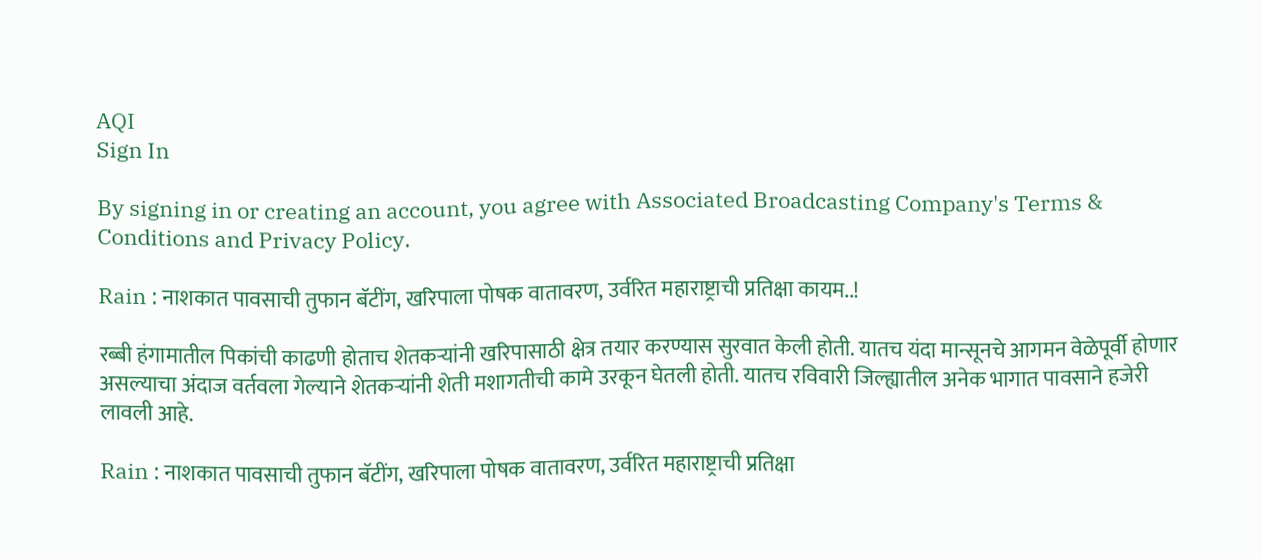AQI
Sign In

By signing in or creating an account, you agree with Associated Broadcasting Company's Terms & Conditions and Privacy Policy.

Rain : नाशकात पावसाची तुफान बॅटींग, खरिपाला पोषक वातावरण, उर्वरित महाराष्ट्राची प्रतिक्षा कायम..!

रब्बी हंगामातील पिकांची काढणी होताच शेतकऱ्यांनी खरिपासाठी क्षेत्र तयार करण्यास सुरवात केली होती. यातच यंदा मान्सूनचे आगमन वेळेपूर्वी होणार असल्याचा अंदाज वर्तवला गेल्याने शेतकऱ्यांनी शेती मशागतीची कामे उरकून घेतली होती. यातच रविवारी जिल्ह्यातील अनेक भागात पावसाने हजेरी लावली आहे.

Rain : नाशकात पावसाची तुफान बॅटींग, खरिपाला पोषक वातावरण, उर्वरित महाराष्ट्राची प्रतिक्षा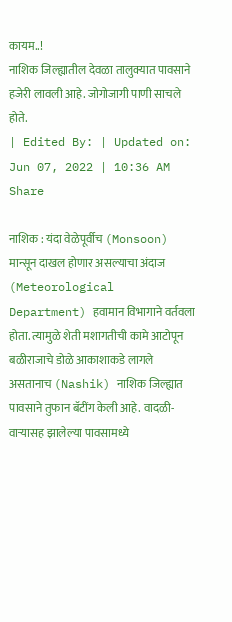कायम..!
नाशिक जिल्ह्यातील देवळा तालुक्यात पावसाने हजेरी लावली आहे. जोगोजागी पाणी साचले होते.
| Edited By: | Updated on: Jun 07, 2022 | 10:36 AM
Share

नाशिक : यंदा वेळेपूर्वीच (Monsoon) मान्सून दाखल होणार असल्याचा अंदाज (Meteorological Department) हवामान विभागाने वर्तवला होता. त्यामुळे शेती मशागतीची कामे आटोपून बळीराजाचे डोळे आकाशाकडे लागले असतानाच (Nashik) नाशिक जिल्ह्यात पावसाने तुफान बॅटींग केली आहे. वादळी-वाऱ्यासह झालेल्या पावसामध्ये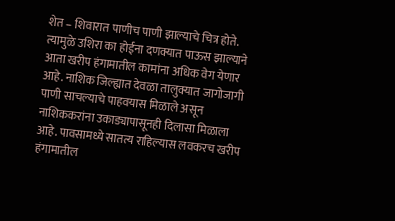शेत – शिवारात पाणीच पाणी झाल्याचे चित्र होते. त्यामुळे उशिरा का होईना दणक्यात पाऊस झाल्याने आता खरीप हंगामातील कामांना अधिक वेग येणार आहे. नाशिक जिल्ह्यात देवळा तालुक्यात जागोजागी पाणी साचल्याचे पाहवयास मिळाले असून नाशिककरांना उकाड्यापासूनही दिलासा मिळाला आहे. पावसामध्ये सातत्य राहिल्यास लवकरच खरीप हंगामातील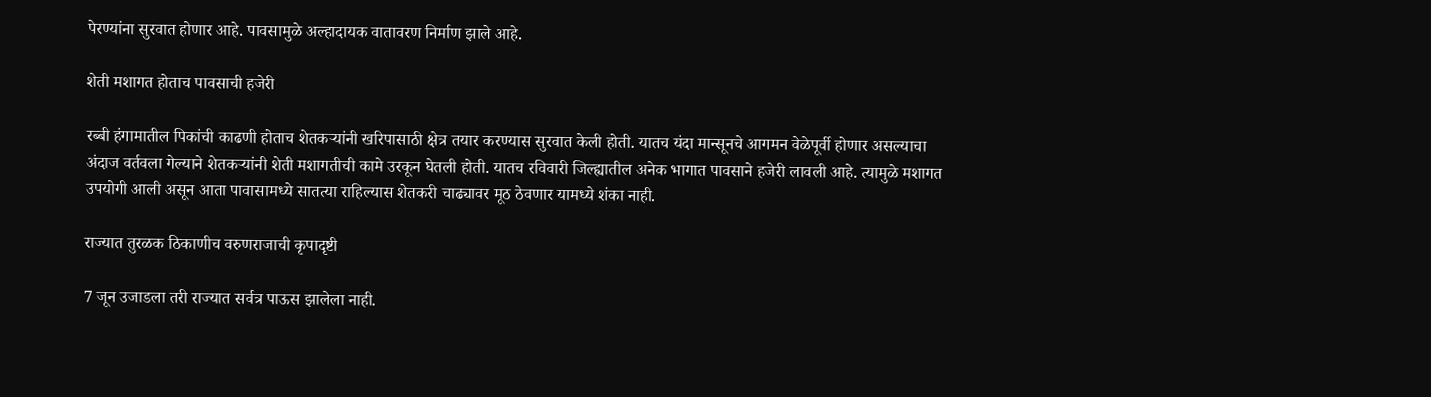पेरण्यांना सुरवात होणार आहे. पावसामुळे अल्हादायक वातावरण निर्माण झाले आहे.

शेती मशागत होताच पावसाची हजेरी

रब्बी हंगामातील पिकांची काढणी होताच शेतकऱ्यांनी खरिपासाठी क्षेत्र तयार करण्यास सुरवात केली होती. यातच यंदा मान्सूनचे आगमन वेळेपूर्वी होणार असल्याचा अंदाज वर्तवला गेल्याने शेतकऱ्यांनी शेती मशागतीची कामे उरकून घेतली होती. यातच रविवारी जिल्ह्यातील अनेक भागात पावसाने हजेरी लावली आहे. त्यामुळे मशागत उपयोगी आली असून आता पावासामध्ये सातत्या राहिल्यास शेतकरी चाढ्यावर मूठ ठेवणार यामध्ये शंका नाही.

राज्यात तुरळक ठिकाणीच वरुणराजाची कृपादृष्टी

7 जून उजाडला तरी राज्यात सर्वत्र पाऊस झालेला नाही.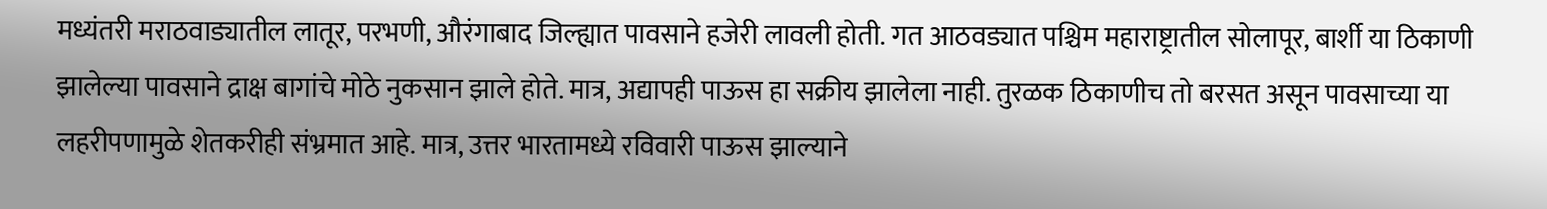मध्यंतरी मराठवाड्यातील लातूर, परभणी, औरंगाबाद जिल्ह्यात पावसाने हजेरी लावली होती. गत आठवड्यात पश्चिम महाराष्ट्रातील सोलापूर, बार्शी या ठिकाणी झालेल्या पावसाने द्राक्ष बागांचे मोठे नुकसान झाले होते. मात्र, अद्यापही पाऊस हा सक्रीय झालेला नाही. तुरळक ठिकाणीच तो बरसत असून पावसाच्या या लहरीपणामुळे शेतकरीही संभ्रमात आहे. मात्र, उत्तर भारतामध्ये रविवारी पाऊस झाल्याने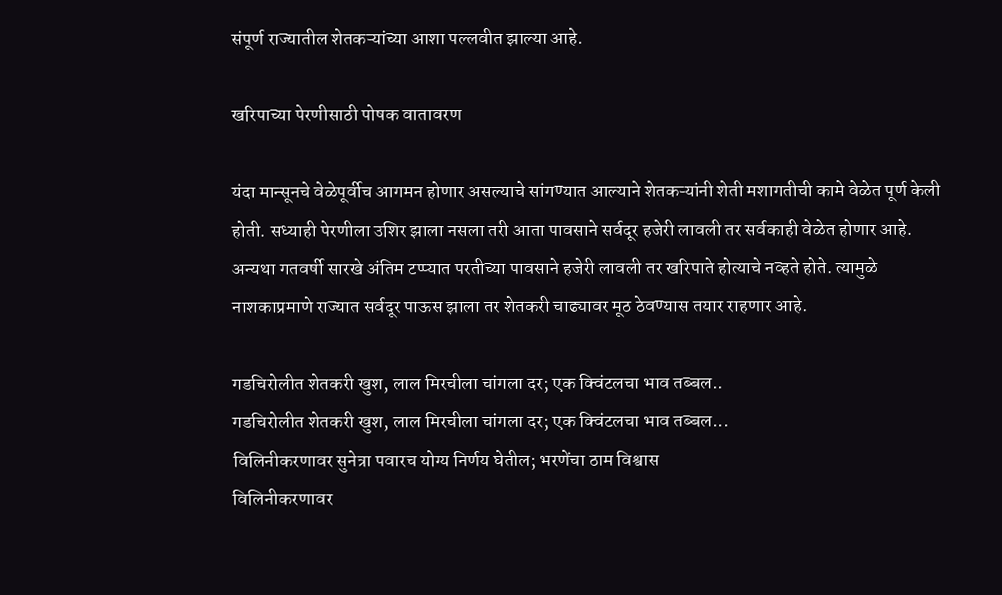संपूर्ण राज्यातील शेतकऱ्यांच्या आशा पल्लवीत झाल्या आहे.

खरिपाच्या पेरणीसाठी पोषक वातावरण

यंदा मान्सूनचे वेळेपूर्वीच आगमन होणार असल्याचे सांगण्यात आल्याने शेतकऱ्यांनी शेती मशागतीची कामे वेळेत पूर्ण केली होती. सध्याही पेरणीला उशिर झाला नसला तरी आता पावसाने सर्वदूर हजेरी लावली तर सर्वकाही वेळेत होणार आहे. अन्यथा गतवर्षी सारखे अंतिम टप्प्यात परतीच्या पावसाने हजेरी लावली तर खरिपाते होत्याचे नव्हते होते. त्यामुळे नाशकाप्रमाणे राज्यात सर्वदूर पाऊस झाला तर शेतकरी चाढ्यावर मूठ ठेवण्यास तयार राहणार आहे.

गडचिरोलीत शेतकरी खुश, लाल मिरचीला चांगला दर; एक क्विंटलचा भाव तब्बल..
गडचिरोलीत शेतकरी खुश, लाल मिरचीला चांगला दर; एक क्विंटलचा भाव तब्बल...
विलिनीकरणावर सुनेत्रा पवारच योग्य निर्णय घेतील; भरणेंचा ठाम विश्वास
विलिनीकरणावर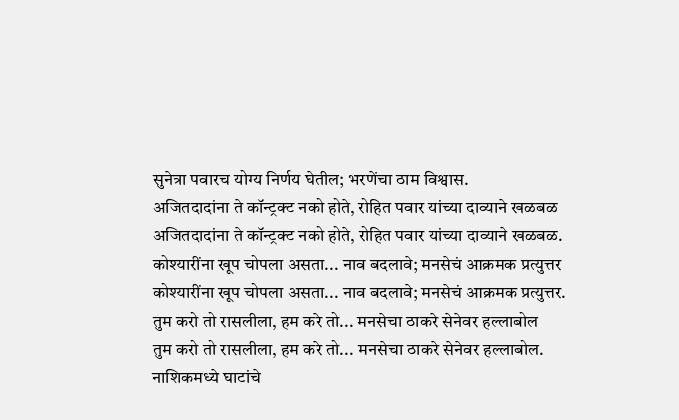सुनेत्रा पवारच योग्य निर्णय घेतील; भरणेंचा ठाम विश्वास.
अजितदादांना ते कॉन्ट्रक्ट नको होते, रोहित पवार यांच्या दाव्याने खळबळ
अजितदादांना ते कॉन्ट्रक्ट नको होते, रोहित पवार यांच्या दाव्याने खळबळ.
कोश्यारींना खूप चोपला असता... नाव बदलावे; मनसेचं आक्रमक प्रत्युत्तर
कोश्यारींना खूप चोपला असता... नाव बदलावे; मनसेचं आक्रमक प्रत्युत्तर.
तुम करो तो रासलीला, हम करे तो... मनसेचा ठाकरे सेनेवर हल्लाबोल
तुम करो तो रासलीला, हम करे तो... मनसेचा ठाकरे सेनेवर हल्लाबोल.
नाशिकमध्ये घाटांचे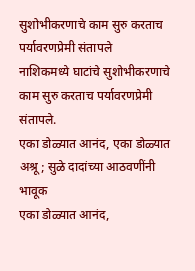सुशोभीकरणाचे काम सुरु करताच पर्यावरणप्रेमी संतापले
नाशिकमध्ये घाटांचे सुशोभीकरणाचे काम सुरु करताच पर्यावरणप्रेमी संतापले.
एका डोळ्यात आनंद, एका डोळ्यात अश्रू; सुळे दादांच्या आठवणींनी भावूक
एका डोळ्यात आनंद,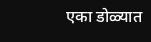एका डोळ्यात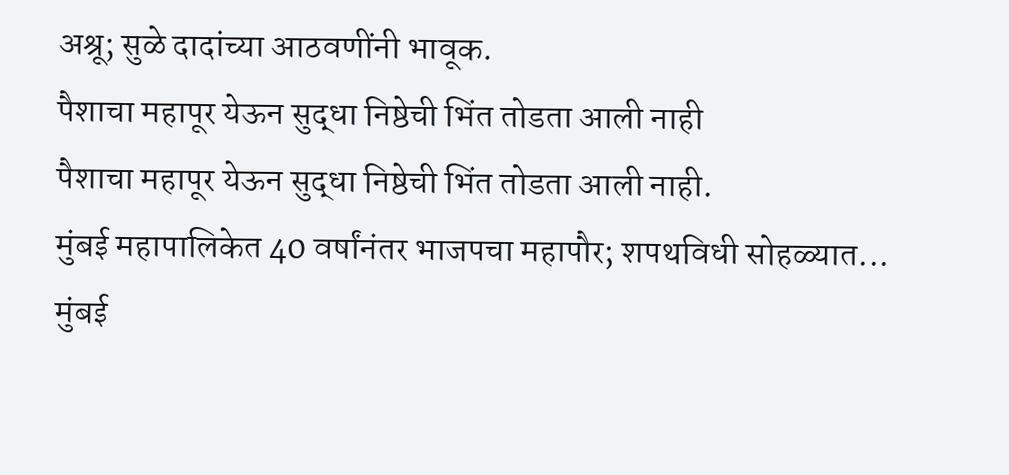अश्रू; सुळे दादांच्या आठवणींनी भावूक.
पैशाचा महापूर येऊन सुद्धा निष्ठेची भिंत तोडता आली नाही
पैशाचा महापूर येऊन सुद्धा निष्ठेची भिंत तोडता आली नाही.
मुंबई महापालिकेत 40 वर्षांनंतर भाजपचा महापौर; शपथविधी सोहळ्यात...
मुंबई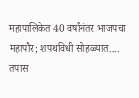महापालिकेत 40 वर्षांनंतर भाजपचा महापौर; शपथविधी सोहळ्यात....
तपास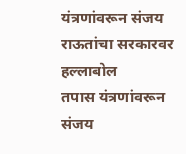यंत्रणांवरून संजय राऊतांचा सरकारवर हल्लाबोल
तपास यंत्रणांवरून संजय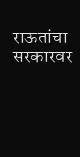राऊतांचा सरकारवर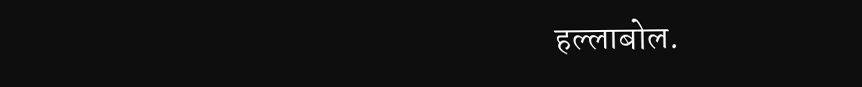हल्लाबोल.